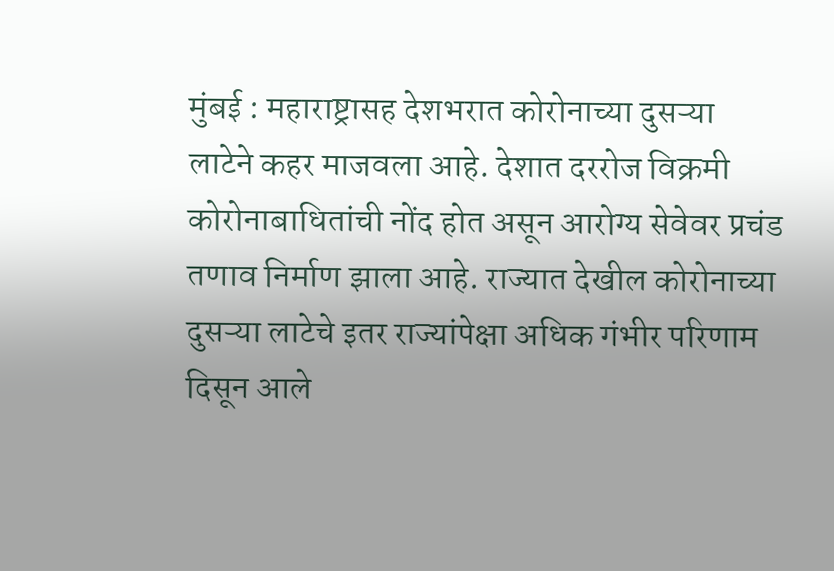मुंबई : महाराष्ट्रासह देशभरात कोरोनाच्या दुसऱ्या लाटेने कहर माजवला आहे. देशात दररोज विक्रमी कोरोनाबाधितांची नोंद होत असून आरोग्य सेवेवर प्रचंड तणाव निर्माण झाला आहे. राज्यात देखील कोरोनाच्या दुसऱ्या लाटेचे इतर राज्यांपेक्षा अधिक गंभीर परिणाम दिसून आले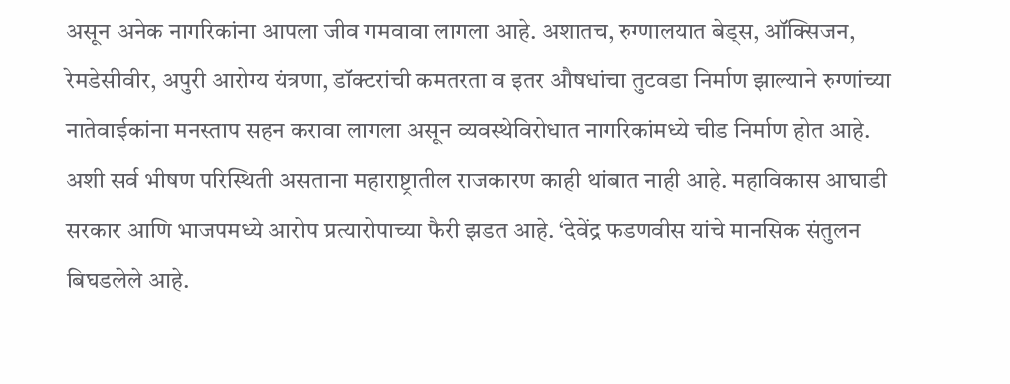असून अनेक नागरिकांना आपला जीव गमवावा लागला आहे. अशातच, रुग्णालयात बेड्स, ऑक्सिजन, रेमडेसीवीर, अपुरी आरोग्य यंत्रणा, डॉक्टरांची कमतरता व इतर औषधांचा तुटवडा निर्माण झाल्याने रुग्णांच्या नातेवाईकांना मनस्ताप सहन करावा लागला असून व्यवस्थेविरोधात नागरिकांमध्ये चीड निर्माण होत आहे.
अशी सर्व भीषण परिस्थिती असताना महाराष्ट्रातील राजकारण काही थांबात नाही आहे. महाविकास आघाडी सरकार आणि भाजपमध्ये आरोप प्रत्यारोपाच्या फैरी झडत आहे. ‘देवेंद्र फडणवीस यांचे मानसिक संतुलन बिघडलेले आहे.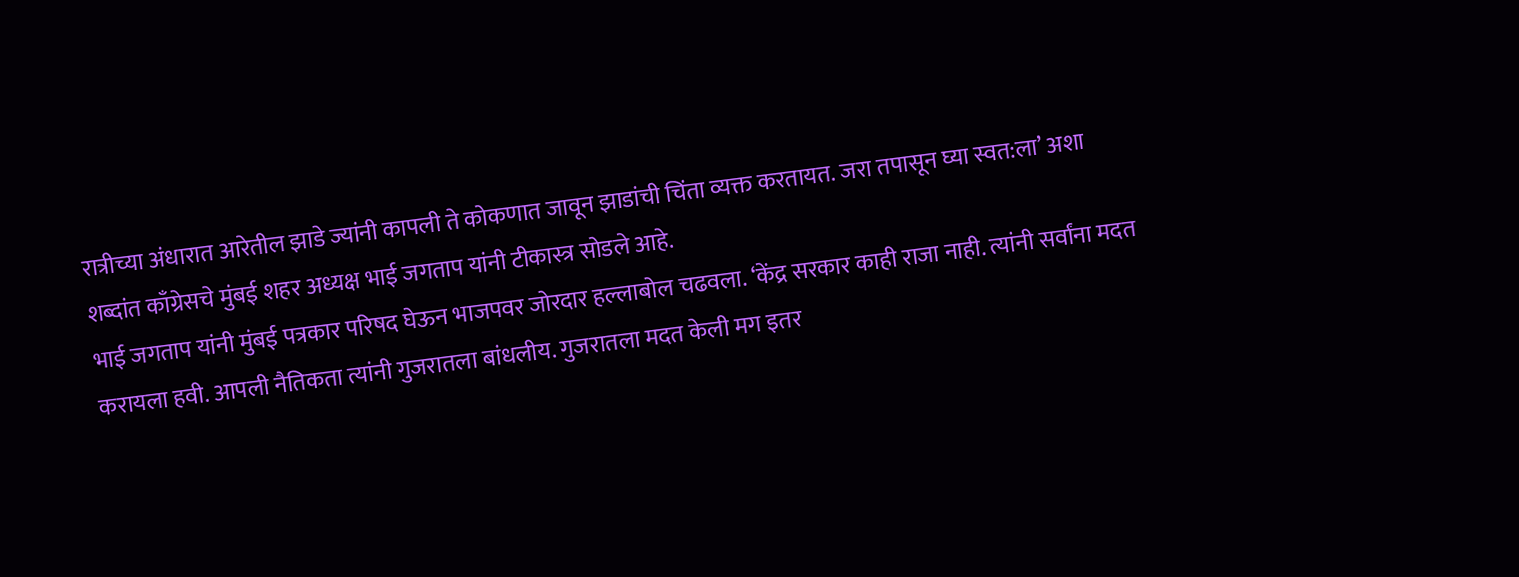रात्रीच्या अंधारात आरेतील झाडे ज्यांनी कापली ते कोकणात जावून झाडांची चिंता व्यक्त करतायत. जरा तपासून घ्या स्वत:ला’ अशा शब्दांत काँग्रेसचे मुंबई शहर अध्यक्ष भाई जगताप यांनी टीकास्त्र सोडले आहे.
भाई जगताप यांनी मुंबई पत्रकार परिषद घेऊन भाजपवर जोरदार हल्लाबोल चढवला. ‘केंद्र सरकार काही राजा नाही. त्यांनी सर्वांना मदत करायला हवी. आपली नैतिकता त्यांनी गुजरातला बांधलीय. गुजरातला मदत केली मग इतर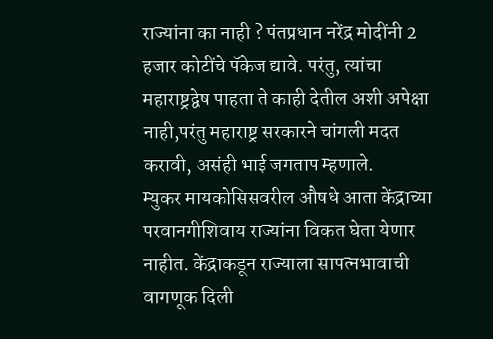राज्यांना का नाही ? पंतप्रधान नरेंद्र मोदींनी 2 हजार कोटींचे पॅकेज द्यावे. परंतु, त्यांचा महाराष्ट्रद्वेष पाहता ते काही देतील अशी अपेक्षा नाही,परंतु महाराष्ट्र सरकारने चांगली मदत करावी, असंही भाई जगताप म्हणाले.
म्युकर मायकोसिसवरील औषधे आता केंद्राच्या परवानगीशिवाय राज्यांना विकत घेता येणार नाहीत. केंद्राकडून राज्याला सापत्नभावाची वागणूक दिली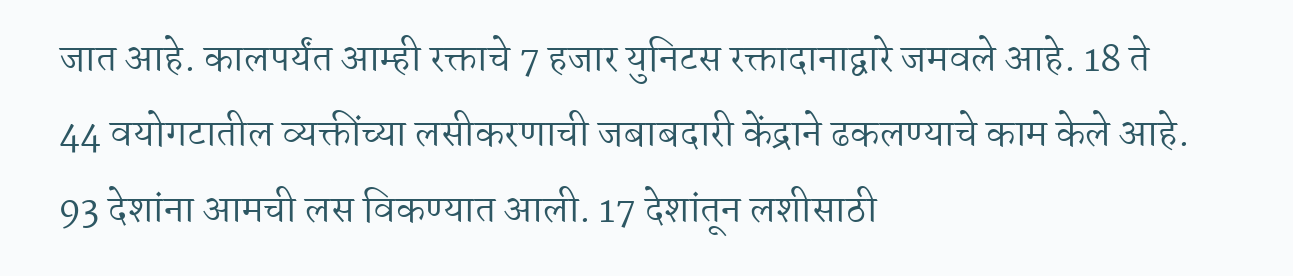जात आहे. कालपर्यंत आम्ही रक्ताचे 7 हजार युनिटस रक्तादानाद्वारे जमवले आहे. 18 ते 44 वयोगटातील व्यक्तींच्या लसीकरणाची जबाबदारी केंद्राने ढकलण्याचे काम केले आहे. 93 देशांना आमची लस विकण्यात आली. 17 देशांतून लशीसाठी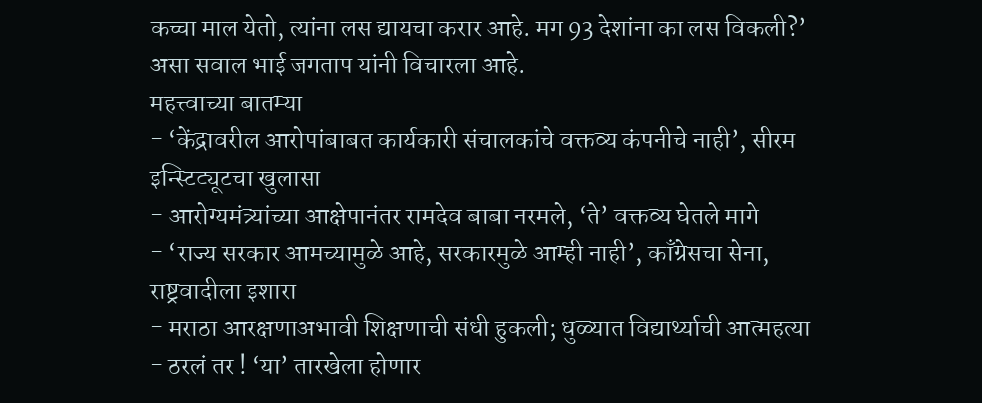कच्चा माल येतो, त्यांना लस द्यायचा करार आहे. मग 93 देशांना का लस विकली?’ असा सवाल भाई जगताप यांनी विचारला आहे.
महत्त्वाच्या बातम्या
- ‘केंद्रावरील आरोपांबाबत कार्यकारी संचालकांचे वक्तव्य कंपनीचे नाही’, सीरम इन्स्टिट्यूटचा खुलासा
- आरोग्यमंत्र्यांच्या आक्षेपानंतर रामदेव बाबा नरमले, ‘ते’ वक्तव्य घेतले मागे
- ‘राज्य सरकार आमच्यामुळे आहे, सरकारमुळे आम्ही नाही’, काँग्रेसचा सेना, राष्ट्रवादीला इशारा
- मराठा आरक्षणाअभावी शिक्षणाची संधी हुकली; धुळ्यात विद्यार्थ्याची आत्महत्या
- ठरलं तर ! ‘या’ तारखेला होणार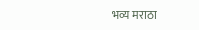भव्य मराठा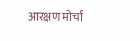आरक्षण मोर्चा